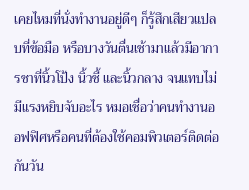เคยไหมที่นั่งทำงานอยู่ดีๆ ก็รู้สึกเสียวแปลบที่ข้อมือ หรือบางวันตื่นเช้ามาแล้วมีอาการชาที่นิ้วโป้ง นิ้วชี้ และนิ้วกลาง จนแทบไม่มีแรงหยิบจับอะไร หมอเชื่อว่าคนทำงานออฟฟิศหรือคนที่ต้องใช้คอมพิวเตอร์ติดต่อกันวัน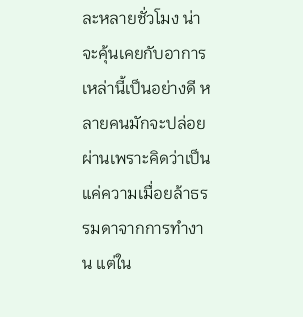ละหลายชั่วโมง น่าจะคุ้นเคยกับอาการเหล่านี้เป็นอย่างดี หลายคนมักจะปล่อยผ่านเพราะคิดว่าเป็นแค่ความเมื่อยล้าธรรมดาจากการทำงาน แต่ใน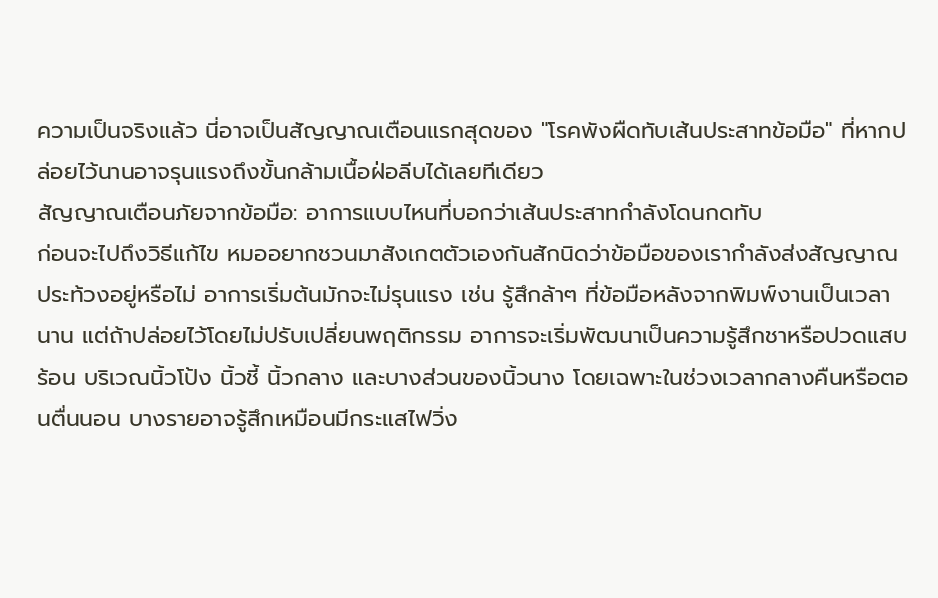ความเป็นจริงแล้ว นี่อาจเป็นสัญญาณเตือนแรกสุดของ "โรคพังผืดทับเส้นประสาทข้อมือ" ที่หากปล่อยไว้นานอาจรุนแรงถึงขั้นกล้ามเนื้อฝ่อลีบได้เลยทีเดียว
สัญญาณเตือนภัยจากข้อมือ: อาการแบบไหนที่บอกว่าเส้นประสาทกำลังโดนกดทับ
ก่อนจะไปถึงวิธีแก้ไข หมออยากชวนมาสังเกตตัวเองกันสักนิดว่าข้อมือของเรากำลังส่งสัญญาณประท้วงอยู่หรือไม่ อาการเริ่มต้นมักจะไม่รุนแรง เช่น รู้สึกล้าๆ ที่ข้อมือหลังจากพิมพ์งานเป็นเวลานาน แต่ถ้าปล่อยไว้โดยไม่ปรับเปลี่ยนพฤติกรรม อาการจะเริ่มพัฒนาเป็นความรู้สึกชาหรือปวดแสบร้อน บริเวณนิ้วโป้ง นิ้วชี้ นิ้วกลาง และบางส่วนของนิ้วนาง โดยเฉพาะในช่วงเวลากลางคืนหรือตอนตื่นนอน บางรายอาจรู้สึกเหมือนมีกระแสไฟวิ่ง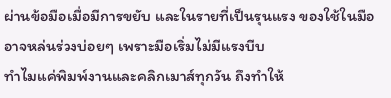ผ่านข้อมือเมื่อมีการขยับ และในรายที่เป็นรุนแรง ของใช้ในมืออาจหล่นร่วงบ่อยๆ เพราะมือเริ่มไม่มีแรงบีบ
ทำไมแค่พิมพ์งานและคลิกเมาส์ทุกวัน ถึงทำให้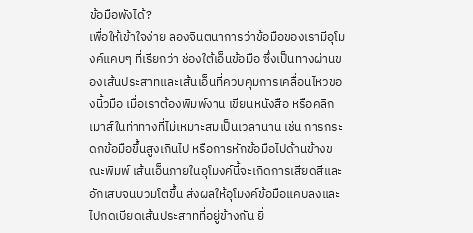ข้อมือพังได้?
เพื่อให้เข้าใจง่าย ลองจินตนาการว่าข้อมือของเรามีอุโมงค์แคบๆ ที่เรียกว่า ช่องใต้เอ็นข้อมือ ซึ่งเป็นทางผ่านของเส้นประสาทและเส้นเอ็นที่ควบคุมการเคลื่อนไหวของนิ้วมือ เมื่อเราต้องพิมพ์งาน เขียนหนังสือ หรือคลิกเมาส์ในท่าทางที่ไม่เหมาะสมเป็นเวลานาน เช่น การกระดกข้อมือขึ้นสูงเกินไป หรือการหักข้อมือไปด้านข้างขณะพิมพ์ เส้นเอ็นภายในอุโมงค์นี้จะเกิดการเสียดสีและอักเสบจนบวมโตขึ้น ส่งผลให้อุโมงค์ข้อมือแคบลงและไปกดเบียดเส้นประสาทที่อยู่ข้างกัน ยิ่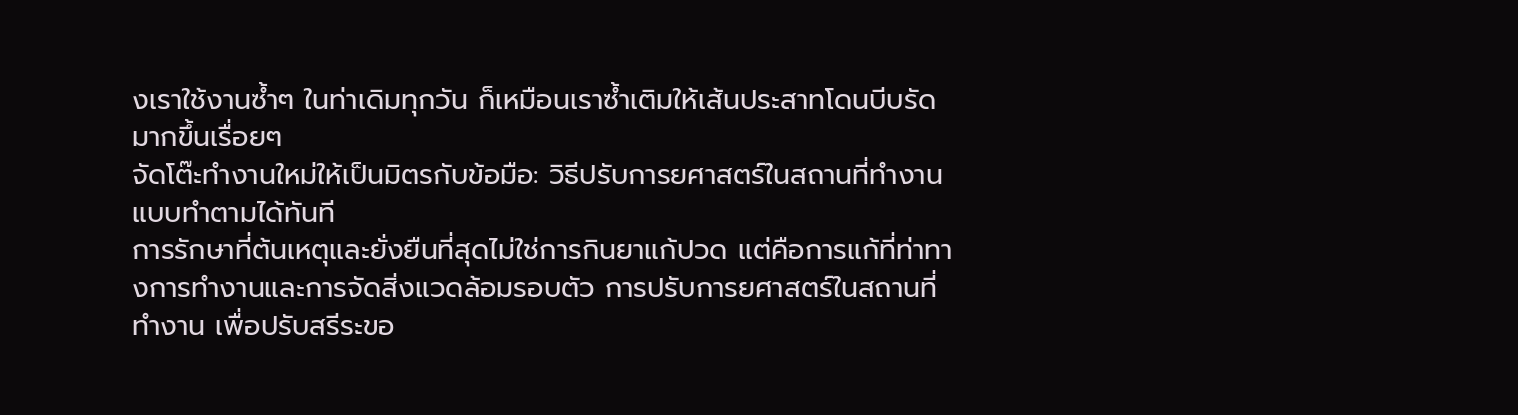งเราใช้งานซ้ำๆ ในท่าเดิมทุกวัน ก็เหมือนเราซ้ำเติมให้เส้นประสาทโดนบีบรัดมากขึ้นเรื่อยๆ
จัดโต๊ะทำงานใหม่ให้เป็นมิตรกับข้อมือ: วิธีปรับการยศาสตร์ในสถานที่ทำงานแบบทำตามได้ทันที
การรักษาที่ต้นเหตุและยั่งยืนที่สุดไม่ใช่การกินยาแก้ปวด แต่คือการแก้ที่ท่าทางการทำงานและการจัดสิ่งแวดล้อมรอบตัว การปรับการยศาสตร์ในสถานที่ทำงาน เพื่อปรับสรีระขอ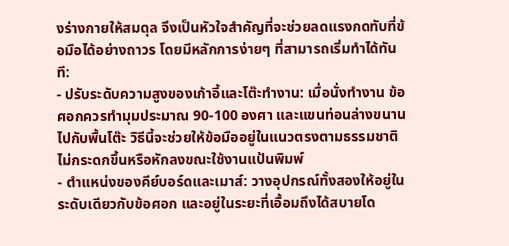งร่างกายให้สมดุล จึงเป็นหัวใจสำคัญที่จะช่วยลดแรงกดทับที่ข้อมือได้อย่างถาวร โดยมีหลักการง่ายๆ ที่สามารถเริ่มทำได้ทันที:
- ปรับระดับความสูงของเก้าอี้และโต๊ะทำงาน: เมื่อนั่งทำงาน ข้อศอกควรทำมุมประมาณ 90-100 องศา และแขนท่อนล่างขนานไปกับพื้นโต๊ะ วิธีนี้จะช่วยให้ข้อมืออยู่ในแนวตรงตามธรรมชาติ ไม่กระดกขึ้นหรือหักลงขณะใช้งานแป้นพิมพ์
- ตำแหน่งของคีย์บอร์ดและเมาส์: วางอุปกรณ์ทั้งสองให้อยู่ในระดับเดียวกับข้อศอก และอยู่ในระยะที่เอื้อมถึงได้สบายโด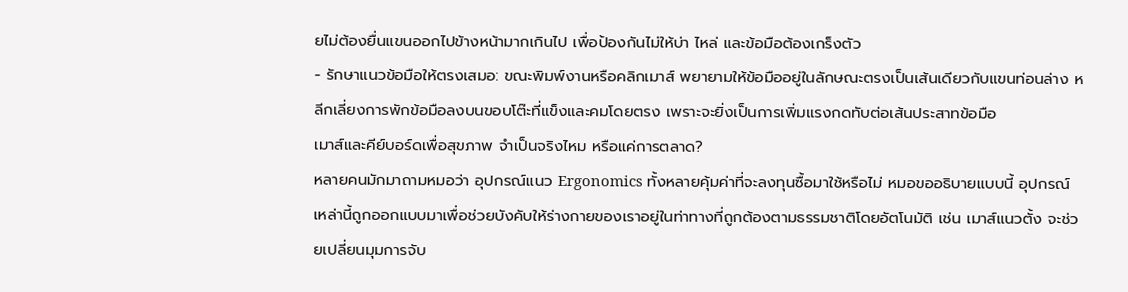ยไม่ต้องยื่นแขนออกไปข้างหน้ามากเกินไป เพื่อป้องกันไม่ให้บ่า ไหล่ และข้อมือต้องเกร็งตัว
- รักษาแนวข้อมือให้ตรงเสมอ: ขณะพิมพ์งานหรือคลิกเมาส์ พยายามให้ข้อมืออยู่ในลักษณะตรงเป็นเส้นเดียวกับแขนท่อนล่าง หลีกเลี่ยงการพักข้อมือลงบนขอบโต๊ะที่แข็งและคมโดยตรง เพราะจะยิ่งเป็นการเพิ่มแรงกดทับต่อเส้นประสาทข้อมือ
เมาส์และคีย์บอร์ดเพื่อสุขภาพ จำเป็นจริงไหม หรือแค่การตลาด?
หลายคนมักมาถามหมอว่า อุปกรณ์แนว Ergonomics ทั้งหลายคุ้มค่าที่จะลงทุนซื้อมาใช้หรือไม่ หมอขออธิบายแบบนี้ อุปกรณ์เหล่านี้ถูกออกแบบมาเพื่อช่วยบังคับให้ร่างกายของเราอยู่ในท่าทางที่ถูกต้องตามธรรมชาติโดยอัตโนมัติ เช่น เมาส์แนวตั้ง จะช่วยเปลี่ยนมุมการจับ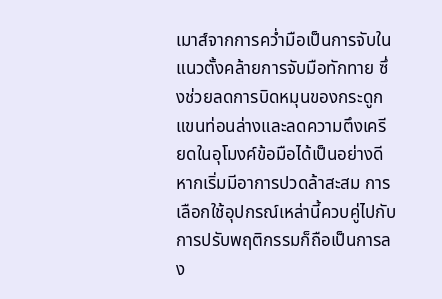เมาส์จากการคว่ำมือเป็นการจับในแนวตั้งคล้ายการจับมือทักทาย ซึ่งช่วยลดการบิดหมุนของกระดูกแขนท่อนล่างและลดความตึงเครียดในอุโมงค์ข้อมือได้เป็นอย่างดี หากเริ่มมีอาการปวดล้าสะสม การเลือกใช้อุปกรณ์เหล่านี้ควบคู่ไปกับการปรับพฤติกรรมก็ถือเป็นการลง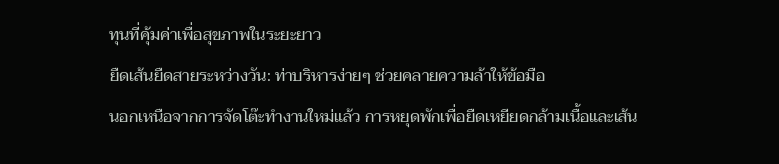ทุนที่คุ้มค่าเพื่อสุขภาพในระยะยาว
ยืดเส้นยืดสายระหว่างวัน: ท่าบริหารง่ายๆ ช่วยคลายความล้าให้ข้อมือ
นอกเหนือจากการจัดโต๊ะทำงานใหม่แล้ว การหยุดพักเพื่อยืดเหยียดกล้ามเนื้อและเส้น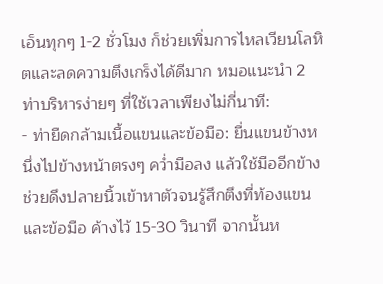เอ็นทุกๆ 1-2 ชั่วโมง ก็ช่วยเพิ่มการไหลเวียนโลหิตและลดความตึงเกร็งได้ดีมาก หมอแนะนำ 2 ท่าบริหารง่ายๆ ที่ใช้เวลาเพียงไม่กี่นาที:
- ท่ายืดกล้ามเนื้อแขนและข้อมือ: ยื่นแขนข้างหนึ่งไปข้างหน้าตรงๆ คว่ำมือลง แล้วใช้มืออีกข้างช่วยดึงปลายนิ้วเข้าหาตัวจนรู้สึกตึงที่ท้องแขนและข้อมือ ค้างไว้ 15-30 วินาที จากนั้นห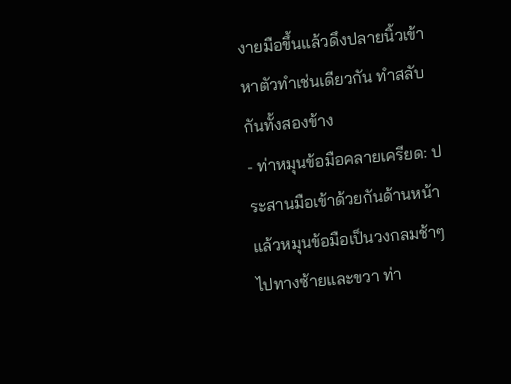งายมือขึ้นแล้วดึงปลายนิ้วเข้าหาตัวทำเช่นเดียวกัน ทำสลับกันทั้งสองข้าง
- ท่าหมุนข้อมือคลายเครียด: ประสานมือเข้าด้วยกันด้านหน้า แล้วหมุนข้อมือเป็นวงกลมช้าๆ ไปทางซ้ายและขวา ท่า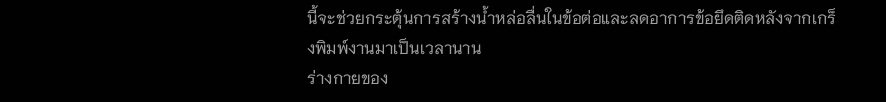นี้จะช่วยกระตุ้นการสร้างน้ำหล่อลื่นในข้อต่อและลดอาการข้อยึดติดหลังจากเกร็งพิมพ์งานมาเป็นเวลานาน
ร่างกายของ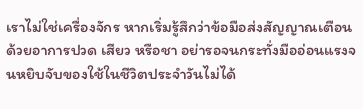เราไม่ใช่เครื่องจักร หากเริ่มรู้สึกว่าข้อมือส่งสัญญาณเตือนด้วยอาการปวด เสียว หรือชา อย่ารอจนกระทั่งมืออ่อนแรงจนหยิบจับของใช้ในชีวิตประจำวันไม่ได้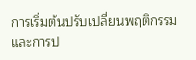การเริ่มต้นปรับเปลี่ยนพฤติกรรมและการป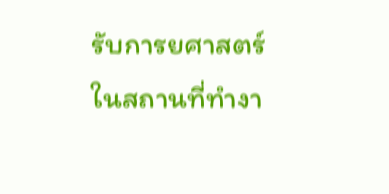รับการยศาสตร์ในสถานที่ทำงา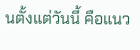นตั้งแต่วันนี้ คือแนว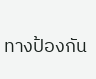ทางป้องกัน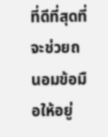ที่ดีที่สุดที่จะช่วยถนอมข้อมือให้อยู่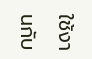ใช้งานกับ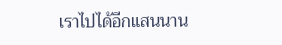เราไปได้อีกแสนนาน